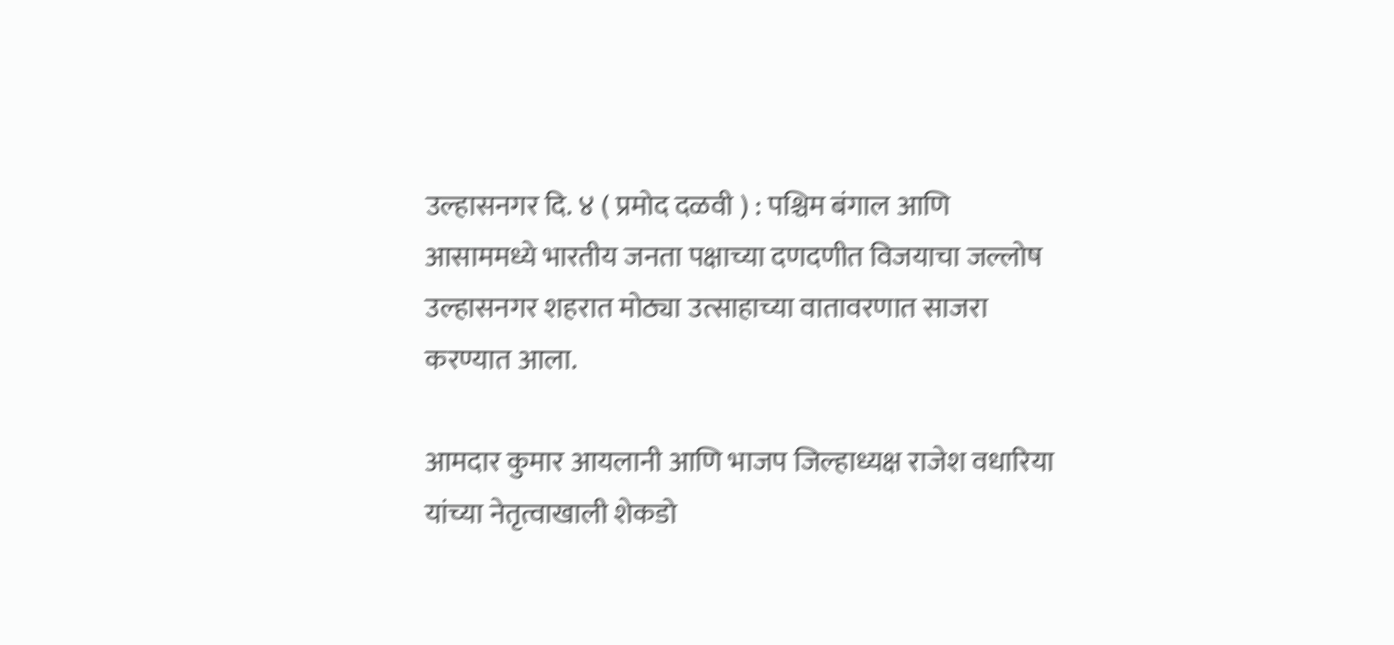उल्हासनगर दि. ४ ( प्रमोद दळवी ) : पश्चिम बंगाल आणि आसाममध्ये भारतीय जनता पक्षाच्या दणदणीत विजयाचा जल्लोष उल्हासनगर शहरात मोठ्या उत्साहाच्या वातावरणात साजरा करण्यात आला.

आमदार कुमार आयलानी आणि भाजप जिल्हाध्यक्ष राजेश वधारिया यांच्या नेतृत्वाखाली शेकडो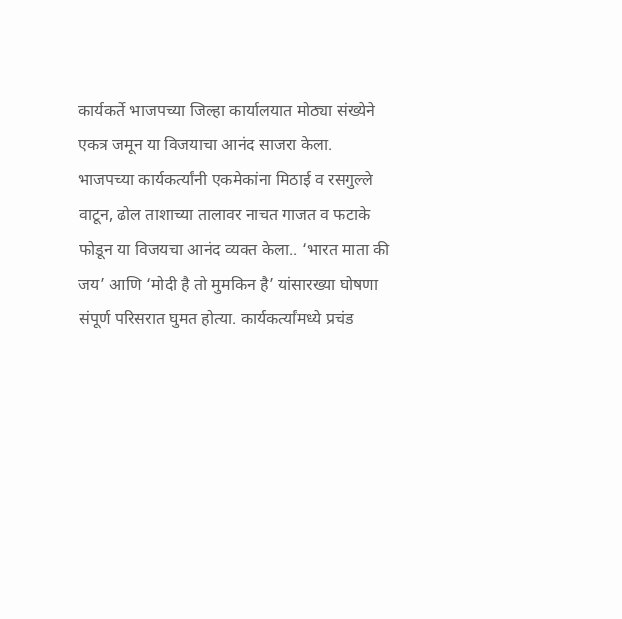कार्यकर्ते भाजपच्या जिल्हा कार्यालयात मोठ्या संख्येने एकत्र जमून या विजयाचा आनंद साजरा केला. भाजपच्या कार्यकर्त्यांनी एकमेकांना मिठाई व रसगुल्ले वाटून, ढोल ताशाच्या तालावर नाचत गाजत व फटाके फोडून या विजयचा आनंद व्यक्त केला.. ‘भारत माता की जय’ आणि ‘मोदी है तो मुमकिन है’ यांसारख्या घोषणा संपूर्ण परिसरात घुमत होत्या. कार्यकर्त्यांमध्ये प्रचंड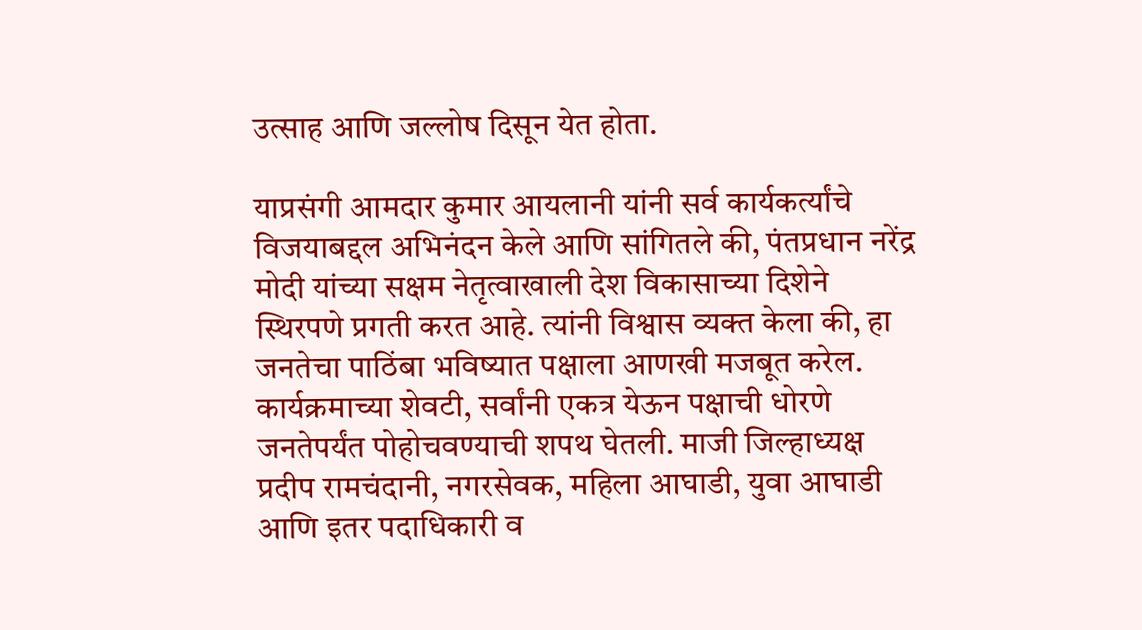उत्साह आणि जल्लोष दिसून येत होता.

याप्रसंगी आमदार कुमार आयलानी यांनी सर्व कार्यकर्त्यांचे विजयाबद्दल अभिनंदन केले आणि सांगितले की, पंतप्रधान नरेंद्र मोदी यांच्या सक्षम नेतृत्वाखाली देश विकासाच्या दिशेने स्थिरपणे प्रगती करत आहे. त्यांनी विश्वास व्यक्त केला की, हा जनतेचा पाठिंबा भविष्यात पक्षाला आणखी मजबूत करेल. कार्यक्रमाच्या शेवटी, सर्वांनी एकत्र येऊन पक्षाची धोरणे जनतेपर्यंत पोहोचवण्याची शपथ घेतली. माजी जिल्हाध्यक्ष प्रदीप रामचंदानी, नगरसेवक, महिला आघाडी, युवा आघाडी आणि इतर पदाधिकारी व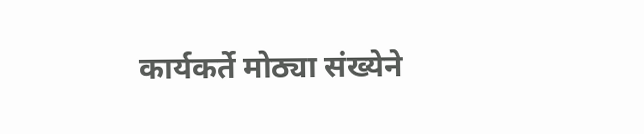कार्यकर्ते मोठ्या संख्येने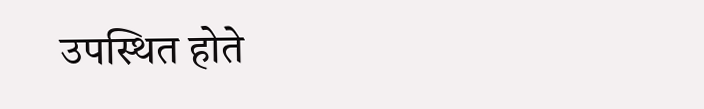उपस्थित होते